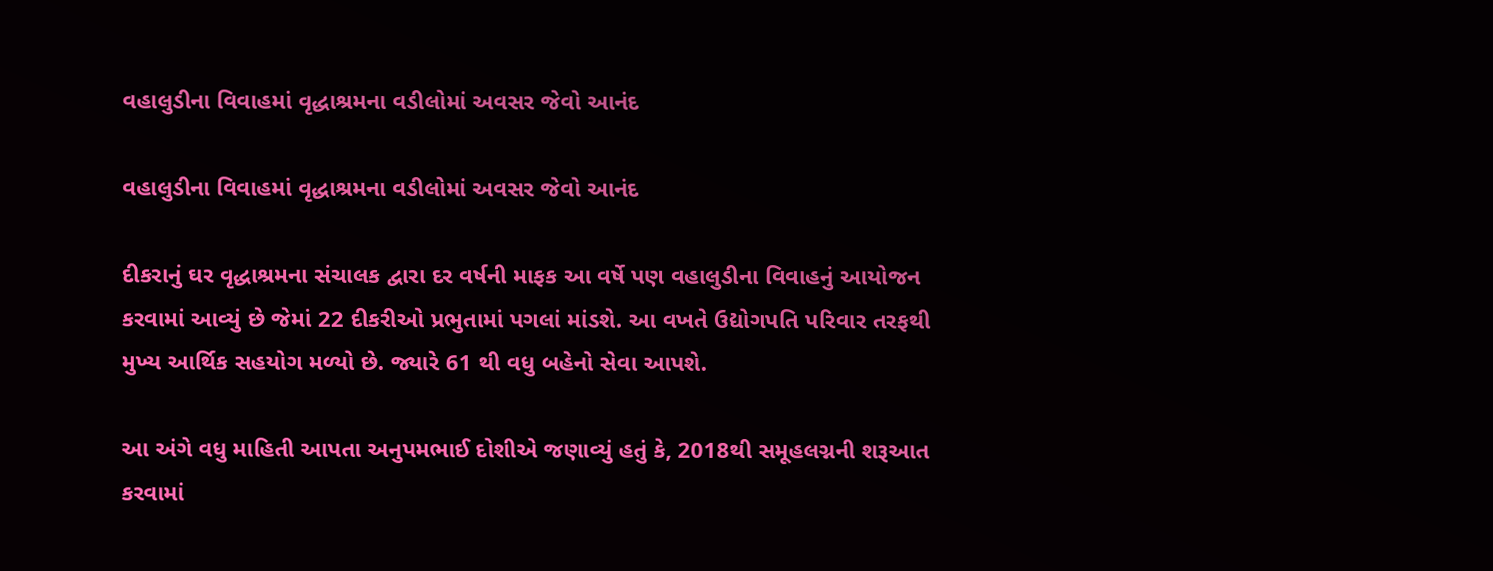વહાલુડીના વિવાહમાં વૃદ્ધાશ્રમના વડીલોમાં અવસર જેવો આનંદ

વહાલુડીના વિવાહમાં વૃદ્ધાશ્રમના વડીલોમાં અવસર જેવો આનંદ

દીકરાનું ઘર વૃદ્ધાશ્રમના સંચાલક દ્વારા દર વર્ષની માફક આ વર્ષે પણ વહાલુડીના વિવાહનું આયોજન કરવામાં આવ્યું છે જેમાં 22 દીકરીઓ પ્રભુતામાં પગલાં માંડશે. આ વખતે ઉદ્યોગપતિ પરિવાર તરફથી મુખ્ય આર્થિક સહયોગ મળ્યો છે. જ્યારે 61 થી વધુ બહેનો સેવા આપશે.

આ અંગે વધુ માહિતી આપતા અનુપમભાઈ દોશીએ જણાવ્યું હતું કે, 2018થી સમૂહલગ્નની શરૂઆત કરવામાં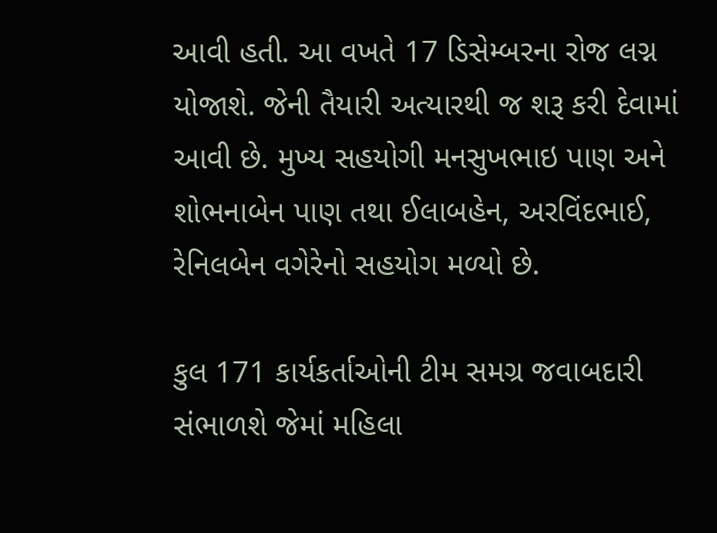આવી હતી. આ વખતે 17 ડિસેમ્બરના રોજ લગ્ન યોજાશે. જેની તૈયારી અત્યારથી જ શરૂ કરી દેવામાં આવી છે. મુખ્ય સહયોગી મનસુખભાઇ પાણ અને શોભનાબેન પાણ તથા ઈલાબહેન, અરવિંદભાઈ, રેનિલબેન વગેરેનો સહયોગ મળ્યો છે.

કુલ 171 કાર્યકર્તાઓની ટીમ સમગ્ર જવાબદારી સંભાળશે જેમાં મહિલા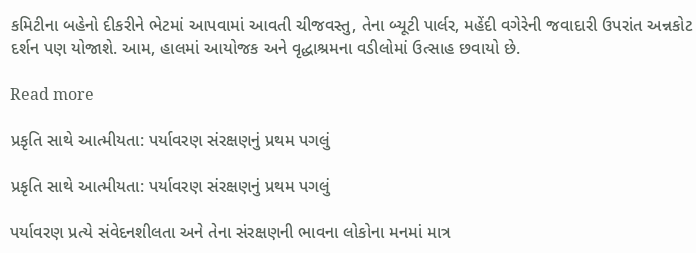કમિટીના બહેનો દીકરીને ભેટમાં આપવામાં આવતી ચીજવસ્તુ, તેના બ્યૂટી પાર્લર, મહેંદી વગેરેની જવાદારી ઉપરાંત અન્નકોટ દર્શન પણ યોજાશે. આમ, હાલમાં આયોજક અને વૃદ્ધાશ્રમના વડીલોમાં ઉત્સાહ છવાયો છે.

Read more

પ્રકૃતિ સાથે આત્મીયતા: પર્યાવરણ સંરક્ષણનું પ્રથમ પગલું

પ્રકૃતિ સાથે આત્મીયતા: પર્યાવરણ સંરક્ષણનું પ્રથમ પગલું

પર્યાવરણ પ્રત્યે સંવેદનશીલતા અને તેના સંરક્ષણની ભાવના લોકોના મનમાં માત્ર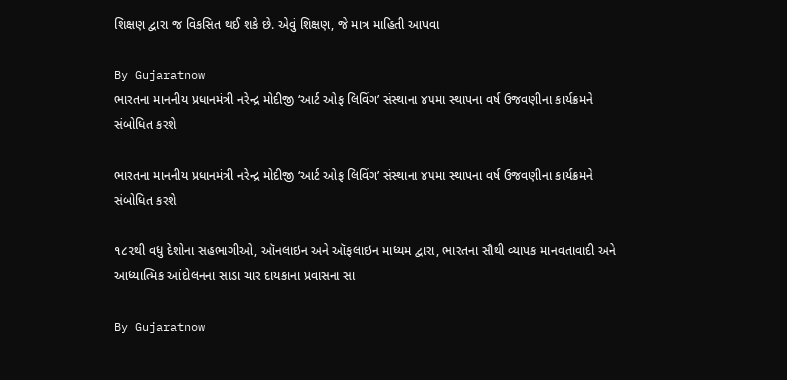શિક્ષણ દ્વારા જ વિકસિત થઈ શકે છે. એવું શિક્ષણ, જે માત્ર માહિતી આપવા

By Gujaratnow
ભારતના માનનીય પ્રધાનમંત્રી નરેન્દ્ર મોદીજી ‘આર્ટ ઓફ લિવિંગ’ સંસ્થાના ૪૫મા સ્થાપના વર્ષ ઉજવણીના કાર્યક્રમને સંબોધિત કરશે

ભારતના માનનીય પ્રધાનમંત્રી નરેન્દ્ર મોદીજી ‘આર્ટ ઓફ લિવિંગ’ સંસ્થાના ૪૫મા સ્થાપના વર્ષ ઉજવણીના કાર્યક્રમને સંબોધિત કરશે

૧૮૨થી વધુ દેશોના સહભાગીઓ, ઑનલાઇન અને ઑફલાઇન માધ્યમ દ્વારા, ભારતના સૌથી વ્યાપક માનવતાવાદી અને આધ્યાત્મિક આંદોલનના સાડા ચાર દાયકાના પ્રવાસના સા

By Gujaratnow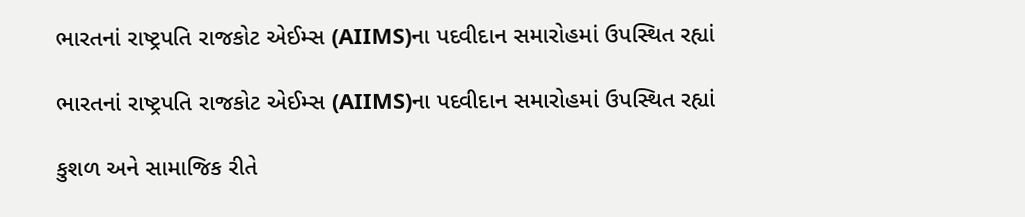ભારતનાં રાષ્ટ્રપતિ રાજકોટ એઈમ્સ (AIIMS)ના પદવીદાન સમારોહમાં ઉપસ્થિત રહ્યાં

ભારતનાં રાષ્ટ્રપતિ રાજકોટ એઈમ્સ (AIIMS)ના પદવીદાન સમારોહમાં ઉપસ્થિત રહ્યાં

કુશળ અને સામાજિક રીતે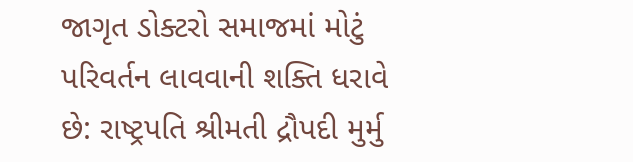જાગૃત ડોક્ટરો સમાજમાં મોટું પરિવર્તન લાવવાની શક્તિ ધરાવે છે: રાષ્ટ્રપતિ શ્રીમતી દ્રૌપદી મુર્મુ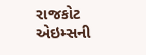રાજકોટ એઇમ્સની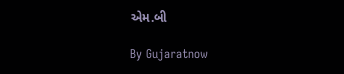એમ.બી

By Gujaratnow